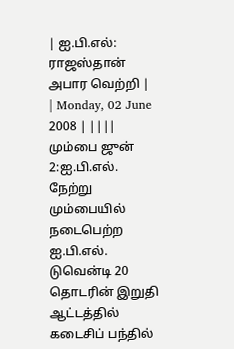| ஐ.பி.எல்: ராஜஸ்தான் அபார வெற்றி |
| Monday, 02 June 2008 | ||||
மும்பை ஜுன் 2:ஐ.பி.எல். நேற்று மும்பையில் நடைபெற்ற ஐ.பி.எல். டுவென்டி 20 தொடரின் இறுதி ஆட்டத்தில் கடைசிப் பந்தில்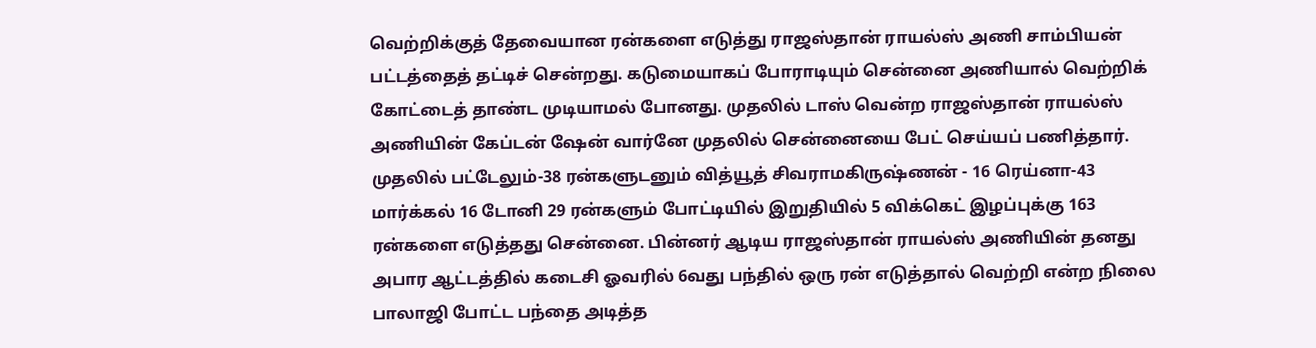வெற்றிக்குத் தேவையான ரன்களை எடுத்து ராஜஸ்தான் ராயல்ஸ் அணி சாம்பியன் பட்டத்தைத் தட்டிச் சென்றது. கடுமையாகப் போராடியும் சென்னை அணியால் வெற்றிக் கோட்டைத் தாண்ட முடியாமல் போனது. முதலில் டாஸ் வென்ற ராஜஸ்தான் ராயல்ஸ் அணியின் கேப்டன் ஷேன் வார்னே முதலில் சென்னையை பேட் செய்யப் பணித்தார். முதலில் பட்டேலும்-38 ரன்களுடனும் வித்யூத் சிவராமகிருஷ்ணன் - 16 ரெய்னா-43 மார்க்கல் 16 டோனி 29 ரன்களும் போட்டியில் இறுதியில் 5 விக்கெட் இழப்புக்கு 163 ரன்களை எடுத்தது சென்னை. பின்னர் ஆடிய ராஜஸ்தான் ராயல்ஸ் அணியின் தனது அபார ஆட்டத்தில் கடைசி ஓவரில் 6வது பந்தில் ஒரு ரன் எடுத்தால் வெற்றி என்ற நிலை பாலாஜி போட்ட பந்தை அடித்த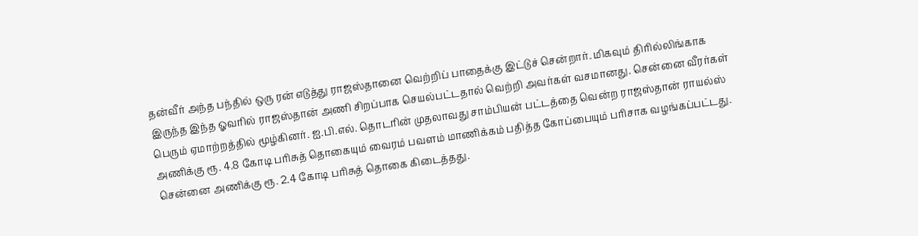தன்வீர் அந்த பந்தில் ஒரு ரன் எடுத்து ராஜஸ்தானை வெற்றிப் பாதைக்கு இட்டுச் சென்றார். மிகவும் திரில்லிங்காக இருந்த இந்த ஓவரில் ராஜஸ்தான் அணி சிறப்பாக செயல்பட்டதால் வெற்றி அவர்கள் வசமானது. சென்னை வீரர்கள் பெரும் ஏமாற்றத்தில் மூழ்கினர். ஐ.பி.எல். தொடரின் முதலாவது சாம்பியன் பட்டத்தை வென்ற ராஜஸ்தான் ராயல்ஸ் அணிக்கு ரூ. 4.8 கோடி பரிசுத் தொகையும் வைரம் பவளம் மாணிக்கம் பதித்த கோப்பையும் பரிசாக வழங்கப்பட்டது. சென்னை அணிக்கு ரூ. 2.4 கோடி பரிசுத் தொகை கிடைத்தது.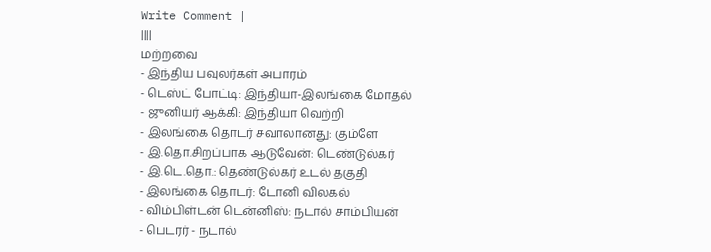Write Comment |
||||
மற்றவை
- இந்திய பவுலர்கள் அபாரம்
- டெஸ்ட் போட்டி: இந்தியா-இலங்கை மோதல்
- ஜுனியர் ஆக்கி: இந்தியா வெற்றி
- இலங்கை தொடர் சவாலானது: கும்ளே
- இ.தொ.சிறப்பாக ஆடுவேன்: டெண்டுல்கர்
- இ.டெ.தொ.: தெண்டுல்கர் உடல் தகுதி
- இலங்கை தொடர்: டோனி விலகல்
- விம்பிள்டன் டென்னிஸ்: நடால் சாம்பியன்
- பெடரர் - நடால்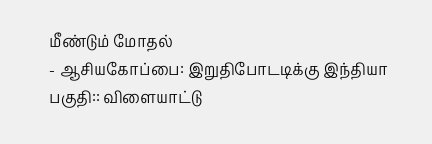மீண்டும் மோதல்
- ஆசியகோப்பை: இறுதிபோடடிக்கு இந்தியா
பகுதி:: விளையாட்டு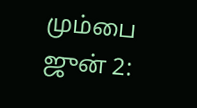மும்பை ஜுன் 2: